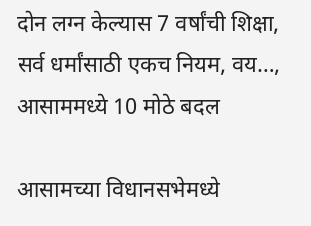दोन लग्न केल्यास 7 वर्षांची शिक्षा, सर्व धर्मांसाठी एकच नियम, वय…, आसाममध्ये 10 मोठे बदल

आसामच्या विधानसभेमध्ये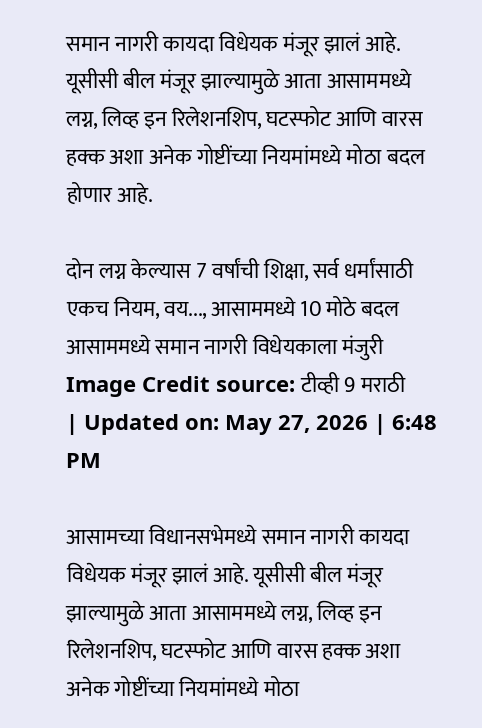समान नागरी कायदा विधेयक मंजूर झालं आहे. यूसीसी बील मंजूर झाल्यामुळे आता आसाममध्ये लग्न, लिव्ह इन रिलेशनशिप, घटस्फोट आणि वारस हक्क अशा अनेक गोष्टींच्या नियमांमध्ये मोठा बदल होणार आहे.

दोन लग्न केल्यास 7 वर्षांची शिक्षा, सर्व धर्मांसाठी एकच नियम, वय..., आसाममध्ये 10 मोठे बदल
आसाममध्ये समान नागरी विधेयकाला मंजुरी
Image Credit source: टीव्ही 9 मराठी
| Updated on: May 27, 2026 | 6:48 PM

आसामच्या विधानसभेमध्ये समान नागरी कायदा विधेयक मंजूर झालं आहे. यूसीसी बील मंजूर झाल्यामुळे आता आसाममध्ये लग्न, लिव्ह इन रिलेशनशिप, घटस्फोट आणि वारस हक्क अशा अनेक गोष्टींच्या नियमांमध्ये मोठा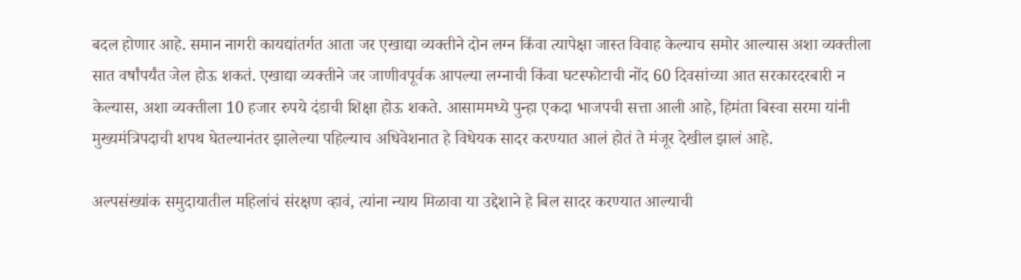बदल होणार आहे. समान नागरी कायद्यांतर्गत आता जर एखाद्या व्यक्तीने दोन लग्न किंवा त्यापेक्षा जास्त विवाह केल्याच समोर आल्यास अशा व्यक्तीला सात वर्षांपर्यंत जेल होऊ शकतं. एखाद्या व्यक्तीने जर जाणीवपूर्वक आपल्या लग्नाची किंवा घटस्फोटाची नोंद 60 दिवसांच्या आत सरकारदरबारी न केल्यास, अशा व्यक्तीला 10 हजार रुपये दंडाची शिक्षा होऊ शकते. आसाममध्ये पुन्हा एकदा भाजपची सत्ता आली आहे, हिमंता बिस्वा सरमा यांनी मुख्यमंत्रिपदाची शपथ घेतल्यानंतर झालेल्या पहिल्याच अधिवेशनात हे विधेयक सादर करण्यात आलं होतं ते मंजूर देखील झालं आहे.

अल्पसंख्यांक समुदायातील महिलांचं संरक्षण व्हावं, त्यांना न्याय मिळावा या उद्देशाने हे बिल सादर करण्यात आल्याची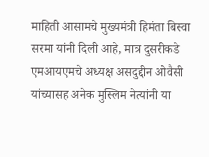माहिती आसामचे मुख्यमंत्री हिमंता बिस्वा सरमा यांनी दिली आहे, मात्र दुसरीकडे एमआयएमचे अध्यक्ष असदुद्दीन ओवैसी यांच्यासह अनेक मुस्लिम नेत्यांनी या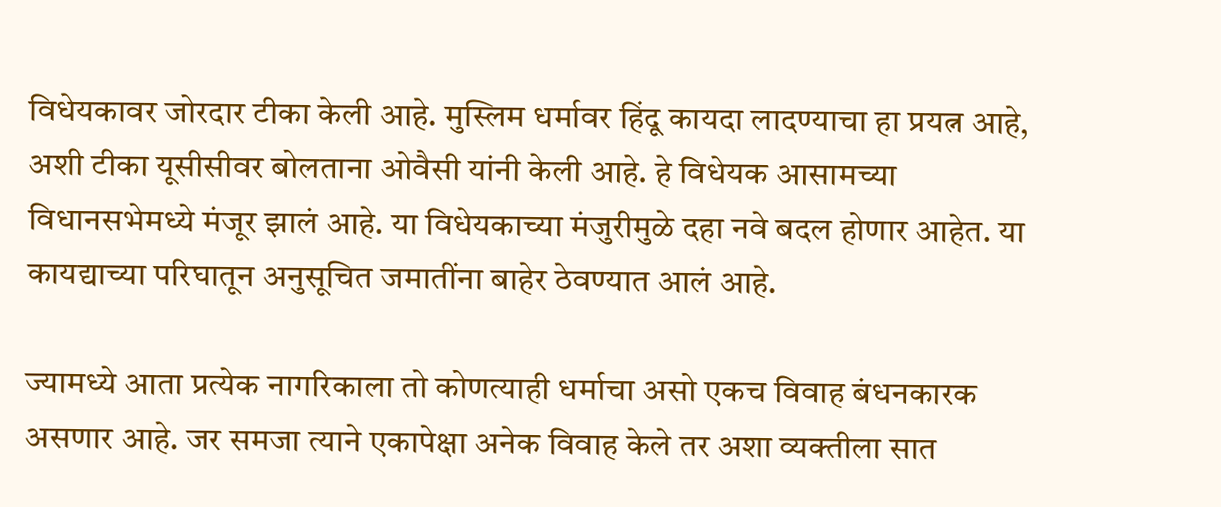विधेयकावर जोरदार टीका केली आहे. मुस्लिम धर्मावर हिंदू कायदा लादण्याचा हा प्रयत्न आहे, अशी टीका यूसीसीवर बोलताना ओवैसी यांनी केली आहे. हे विधेयक आसामच्या विधानसभेमध्ये मंजूर झालं आहे. या विधेयकाच्या मंजुरीमुळे दहा नवे बदल होणार आहेत. या कायद्याच्या परिघातून अनुसूचित जमातींना बाहेर ठेवण्यात आलं आहे.

ज्यामध्ये आता प्रत्येक नागरिकाला तो कोणत्याही धर्माचा असो एकच विवाह बंधनकारक असणार आहे. जर समजा त्याने एकापेक्षा अनेक विवाह केले तर अशा व्यक्तीला सात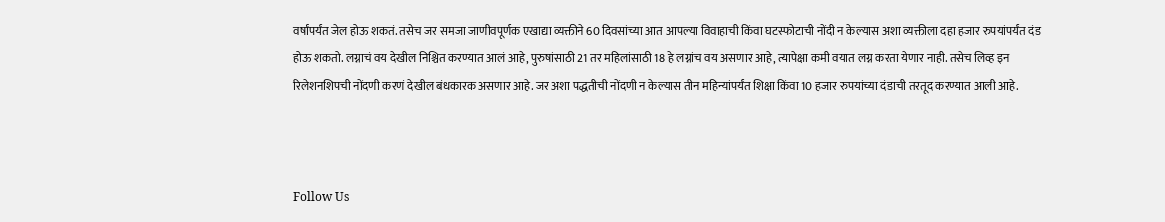वर्षांपर्यंत जेल होऊ शकतं. तसेच जर समजा जाणीवपूर्णक एखाद्या व्यक्तीने 60 दिवसांच्या आत आपल्या विवाहाची किंवा घटस्फोटाची नोंदी न केल्यास अशा व्यक्तीला दहा हजार रुपयांपर्यंत दंड होऊ शकतो. लग्नाचं वय देखील निश्चित करण्यात आलं आहे, पुरुषांसाठी 21 तर महिलांसाठी 18 हे लग्नांच वय असणार आहे, त्यापेक्षा कमी वयात लग्न करता येणार नाही. तसेच लिव्ह इन रिलेशनशिपची नोंदणी करणं देखील बंधकारक असणार आहे. जर अशा पद्धतीची नोंदणी न केल्यास तीन महिन्यांपर्यंत शिक्षा किंवा 10 हजार रुपयांच्या दंडाची तरतूद करण्यात आली आहे.



Follow Us